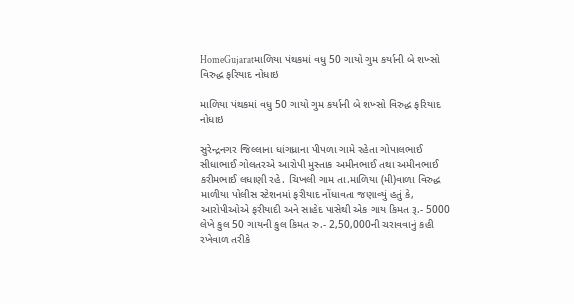HomeGujaratમાળિયા પંથકમાં વધુ 50 ગાયો ગુમ કર્યાની બે શખ્સો વિરુદ્ધ ફરિયાદ નોધાઇ

માળિયા પંથકમાં વધુ 50 ગાયો ગુમ કર્યાની બે શખ્સો વિરુદ્ધ ફરિયાદ નોધાઇ

સુરેન્દ્રનગર જિલ્લાના ધાંગધ્રાના પીપળા ગામે રહેતા ગોપાલભાઈ સીધાભાઈ ગોલતરએ આરોપી મુસ્તાક અમીનભાઈ તથા અમીનભાઈ કરીમભાઈ લધાણી રહે. ચિખલી ગામ તા.માળિયા (મી)વાળા વિરુદ્ધ માળીયા પોલીસ સ્ટેશનમાં ફરીયાદ નોંધાવતા જણાવ્યું હતું કે, આરોપીઓએ ફરીયાદી અને સાહેદ પાસેથી એક ગાય કિમત રૂ.- 5000 લેખે કુલ 50 ગાયની કુલ કિમત રુ.- 2,50,000ની ચરાવવાનું કહી રખેવાળ તરીકે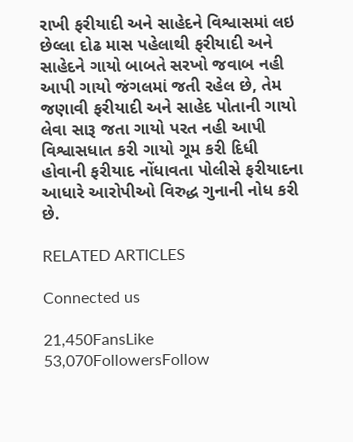રાખી ફરીયાદી અને સાહેદને વિશ્વાસમાં લઇ છેલ્લા દોઢ માસ પહેલાથી ફરીયાદી અને સાહેદને ગાયો બાબતે સરખો જવાબ નહી આપી ગાયો જંગલમાં જતી રહેલ છે, તેમ જણાવી ફરીયાદી અને સાહેદ પોતાની ગાયો લેવા સારૂ જતા ગાયો પરત નહી આપી વિશ્વાસધાત કરી ગાયો ગૂમ કરી દિધી હોવાની ફરીયાદ નોંધાવતા પોલીસે ફરીયાદના આધારે આરોપીઓ વિરુદ્ધ ગુનાની નોધ કરી છે.

RELATED ARTICLES

Connected us

21,450FansLike
53,070FollowersFollow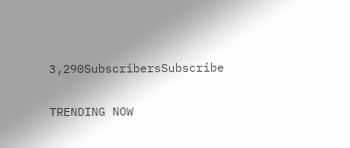3,290SubscribersSubscribe

TRENDING NOW